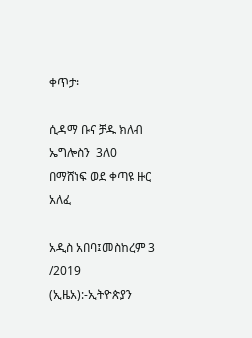ቀጥታ፡

ሲዳማ ቡና ቻዱ ክለብ ኤግሎስን  3ለ0 በማሸነፍ ወደ ቀጣዩ ዙር  አለፈ

አዲስ አበባ፤መስከረም 3 /2019 (ኢዜአ):-ኢትዮጵያን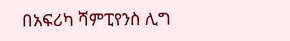በአፍሪካ ሻምፒየንስ ሊግ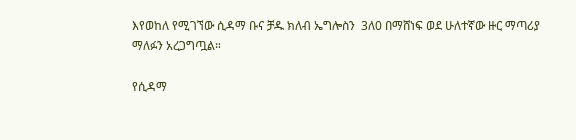እየወከለ የሚገኘው ሲዳማ ቡና ቻዱ ክለብ ኤግሎስን  3ለ0 በማሸነፍ ወደ ሁለተኛው ዙር ማጣሪያ ማለፉን አረጋግጧል።

የሲዳማ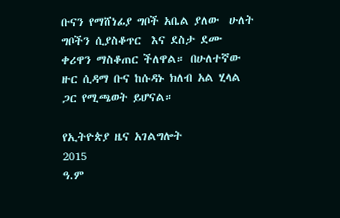ቡናን የማሸነፊያ ግቦች አቤል ያለው  ሁለት ግቦችን ሲያስቆጥር  እና ደስታ ደሙ  ቀሪዋን ማስቆጠር ችለዋል። በሁለተኛው ዙር ሲዳማ ቡና ከሱዳኑ ክለብ አል ሂላል ጋር የሚጫወት ይሆናል።

የኢትዮጵያ ዜና አገልግሎት
2015
ዓ.ም